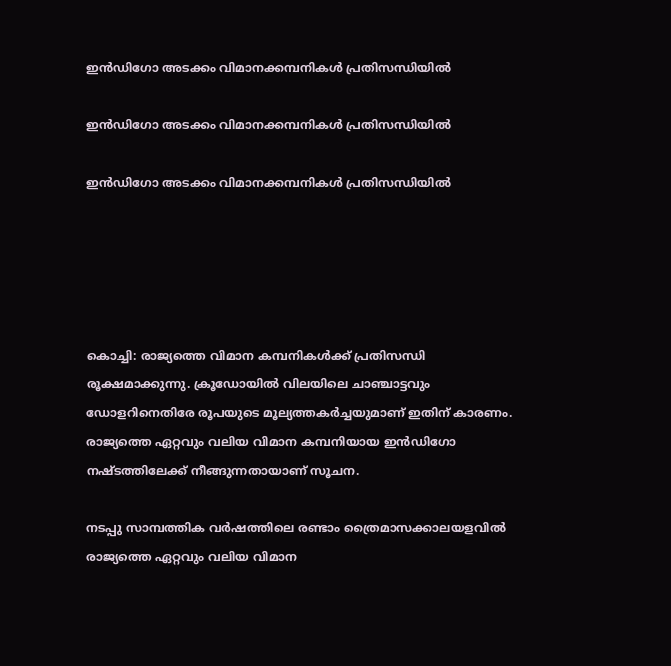ഇന്‍ഡിഗോ അടക്കം വിമാനക്കമ്പനികള്‍ പ്രതിസന്ധിയില്‍

ഇന്‍ഡിഗോ അടക്കം വിമാനക്കമ്പനികള്‍ പ്രതിസന്ധിയില്‍

ഇന്‍ഡിഗോ അടക്കം വിമാനക്കമ്പനികള്‍ പ്രതിസന്ധിയില്‍





കൊച്ചി: രാജ്യത്തെ വിമാന കമ്പനികള്‍ക്ക് പ്രതിസന്ധി രൂക്ഷമാക്കുന്നു. ക്രൂഡോയില്‍ വിലയിലെ ചാഞ്ചാട്ടവും ഡോളറിനെതിരേ രൂപയുടെ മൂല്യത്തകര്‍ച്ചയുമാണ് ഇതിന് കാരണം. രാജ്യത്തെ ഏറ്റവും വലിയ വിമാന കമ്പനിയായ ഇന്‍ഡിഗോ നഷ്ടത്തിലേക്ക് നീങ്ങുന്നതായാണ് സൂചന.

നടപ്പു സാമ്പത്തിക വര്‍ഷത്തിലെ രണ്ടാം ത്രൈമാസക്കാലയളവില്‍ രാജ്യത്തെ ഏറ്റവും വലിയ വിമാന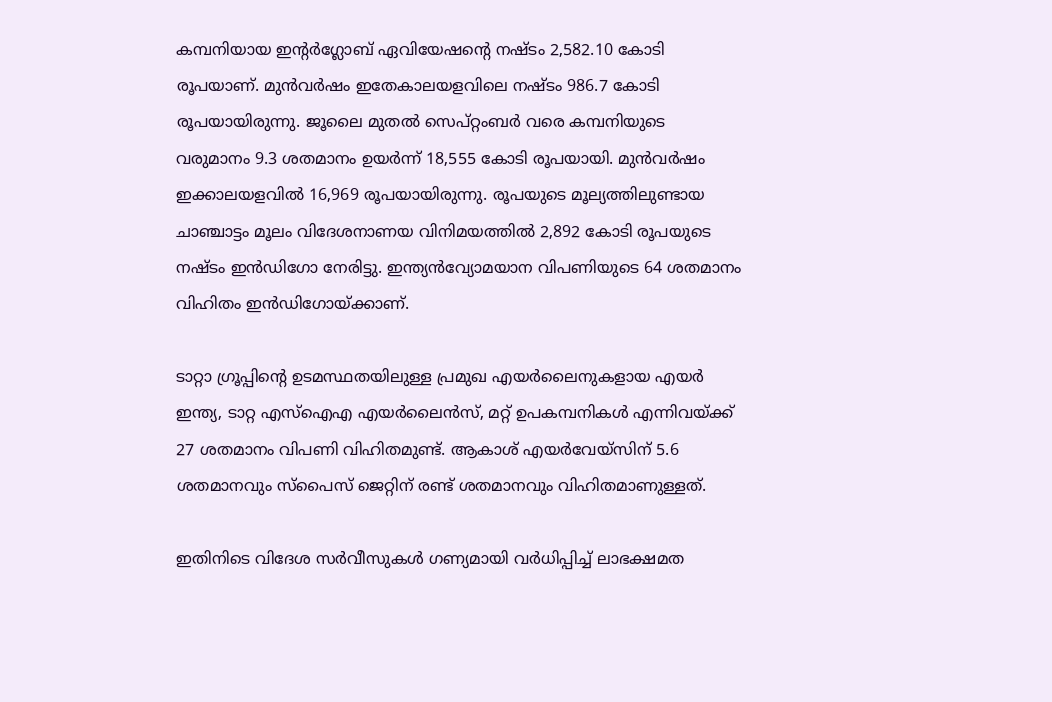കമ്പനിയായ ഇന്റര്‍ഗ്ലോബ് ഏവിയേഷന്റെ നഷ്ടം 2,582.10 കോടി രൂപയാണ്. മുന്‍വര്‍ഷം ഇതേകാലയളവിലെ നഷ്ടം 986.7 കോടി രൂപയായിരുന്നു. ജൂലൈ മുതല്‍ സെപ്റ്റംബര്‍ വരെ കമ്പനിയുടെ വരുമാനം 9.3 ശതമാനം ഉയര്‍ന്ന് 18,555 കോടി രൂപയായി. മുന്‍വര്‍ഷം ഇക്കാലയളവില്‍ 16,969 രൂപയായിരുന്നു. രൂപയുടെ മൂല്യത്തിലുണ്ടായ ചാഞ്ചാട്ടം മൂലം വിദേശനാണയ വിനിമയത്തില്‍ 2,892 കോടി രൂപയുടെ നഷ്ടം ഇന്‍ഡിഗോ നേരിട്ടു. ഇന്ത്യന്‍വ്യോമയാന വിപണിയുടെ 64 ശതമാനം വിഹിതം ഇന്‍ഡിഗോയ്ക്കാണ്.

ടാറ്റാ ഗ്രൂപ്പിന്റെ ഉടമസ്ഥതയിലുള്ള പ്രമുഖ എയര്‍ലൈനുകളായ എയര്‍ ഇന്ത്യ, ടാറ്റ എസ്ഐഎ എയര്‍ലൈന്‍സ്, മറ്റ് ഉപകമ്പനികള്‍ എന്നിവയ്ക്ക് 27 ശതമാനം വിപണി വിഹിതമുണ്ട്. ആകാശ് എയര്‍വേയ്സിന് 5.6 ശതമാനവും സ്‌പൈസ് ജെറ്റിന് രണ്ട് ശതമാനവും വിഹിതമാണുള്ളത്.

ഇതിനിടെ വിദേശ സര്‍വീസുകള്‍ ഗണ്യമായി വര്‍ധിപ്പിച്ച് ലാഭക്ഷമത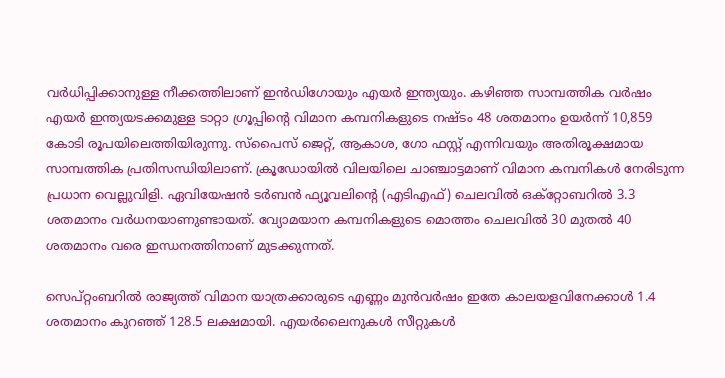വര്‍ധിപ്പിക്കാനുള്ള നീക്കത്തിലാണ് ഇന്‍ഡിഗോയും എയര്‍ ഇന്ത്യയും. കഴിഞ്ഞ സാമ്പത്തിക വര്‍ഷം എയര്‍ ഇന്ത്യയടക്കമുള്ള ടാറ്റാ ഗ്രൂപ്പിന്റെ വിമാന കമ്പനികളുടെ നഷ്ടം 48 ശതമാനം ഉയര്‍ന്ന് 10,859 കോടി രൂപയിലെത്തിയിരുന്നു. സ്പൈസ് ജെറ്റ്, ആകാശ, ഗോ ഫസ്റ്റ് എന്നിവയും അതിരൂക്ഷമായ സാമ്പത്തിക പ്രതിസന്ധിയിലാണ്. ക്രൂഡോയില്‍ വിലയിലെ ചാഞ്ചാട്ടമാണ് വിമാന കമ്പനികള്‍ നേരിടുന്ന പ്രധാന വെല്ലുവിളി. ഏവിയേഷന്‍ ടര്‍ബന്‍ ഫ്യൂവലിന്റെ (എടിഎഫ്) ചെലവില്‍ ഒക്റ്റോബറില്‍ 3.3 ശതമാനം വര്‍ധനയാണുണ്ടായത്. വ്യോമയാന കമ്പനികളുടെ മൊത്തം ചെലവില്‍ 30 മുതല്‍ 40 ശതമാനം വരെ ഇന്ധനത്തിനാണ് മുടക്കുന്നത്.

സെപ്റ്റംബറില്‍ രാജ്യത്ത് വിമാന യാത്രക്കാരുടെ എണ്ണം മുന്‍വര്‍ഷം ഇതേ കാലയളവിനേക്കാള്‍ 1.4 ശതമാനം കുറഞ്ഞ് 128.5 ലക്ഷമായി. എയര്‍ലൈനുകള്‍ സീറ്റുകള്‍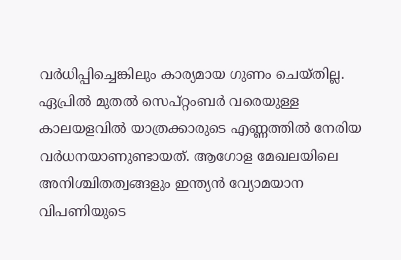വര്‍ധിപ്പിച്ചെങ്കിലും കാര്യമായ ഗുണം ചെയ്തില്ല. ഏപ്രില്‍ മുതല്‍ സെപ്റ്റംബര്‍ വരെയുള്ള കാലയളവില്‍ യാത്രക്കാരുടെ എണ്ണത്തില്‍ നേരിയ വര്‍ധനയാണുണ്ടായത്. ആഗോള മേഖലയിലെ അനിശ്ചിതത്വങ്ങളും ഇന്ത്യന്‍ വ്യോമയാന വിപണിയുടെ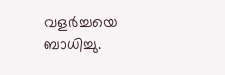വളര്‍ച്ചയെ ബാധിച്ചു.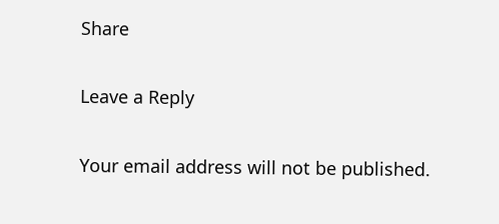Share

Leave a Reply

Your email address will not be published.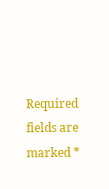Required fields are marked *